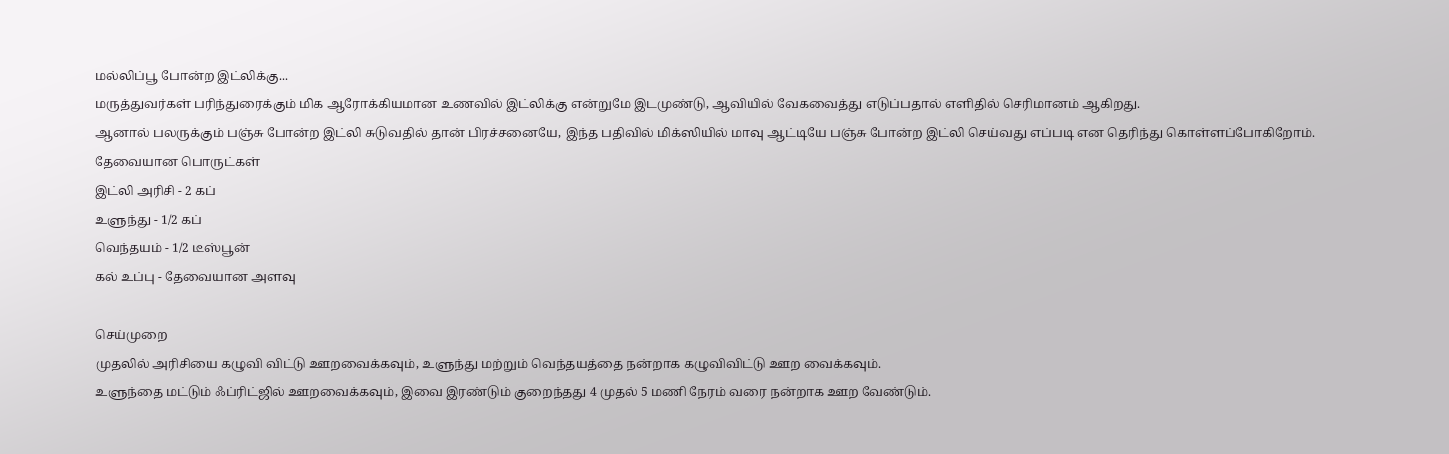மல்லிப்பூ போன்ற இட்லிக்கு...
மருத்துவர்கள் பரிந்துரைக்கும் மிக ஆரோக்கியமான உணவில் இட்லிக்கு என்றுமே இடமுண்டு, ஆவியில் வேகவைத்து எடுப்பதால் எளிதில் செரிமானம் ஆகிறது.
ஆனால் பலருக்கும் பஞ்சு போன்ற இட்லி சுடுவதில் தான் பிரச்சனையே, இந்த பதிவில் மிக்ஸியில் மாவு ஆட்டியே பஞ்சு போன்ற இட்லி செய்வது எப்படி என தெரிந்து கொள்ளப்போகிறோம்.
தேவையான பொருட்கள்
இட்லி அரிசி - 2 கப்
உளுந்து - 1/2 கப்
வெந்தயம் - 1/2 டீஸ்பூன்
கல் உப்பு - தேவையான அளவு

செய்முறை
முதலில் அரிசியை கழுவி விட்டு ஊறவைக்கவும், உளுந்து மற்றும் வெந்தயத்தை நன்றாக கழுவிவிட்டு ஊற வைக்கவும்.
உளுந்தை மட்டும் ஃப்ரிட்ஜில் ஊறவைக்கவும், இவை இரண்டும் குறைந்தது 4 முதல் 5 மணி நேரம் வரை நன்றாக ஊற வேண்டும்.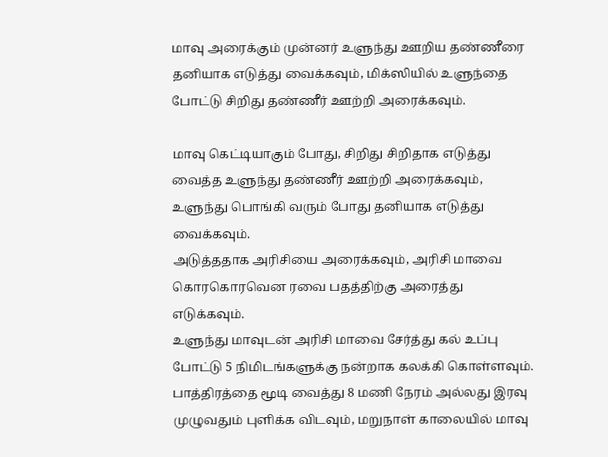மாவு அரைக்கும் முன்னர் உளுந்து ஊறிய தண்ணீரை தனியாக எடுத்து வைக்கவும், மிக்ஸியில் உளுந்தை போட்டு சிறிது தண்ணீர் ஊற்றி அரைக்கவும்.

மாவு கெட்டியாகும் போது, சிறிது சிறிதாக எடுத்து வைத்த உளுந்து தண்ணீர் ஊற்றி அரைக்கவும், உளுந்து பொங்கி வரும் போது தனியாக எடுத்து வைக்கவும்.
அடுத்ததாக அரிசியை அரைக்கவும், அரிசி மாவை கொரகொரவென ரவை பதத்திற்கு அரைத்து எடுக்கவும்.
உளுந்து மாவுடன் அரிசி மாவை சேர்த்து கல் உப்பு போட்டு 5 நிமிடங்களுக்கு நன்றாக கலக்கி கொள்ளவும்.
பாத்திரத்தை மூடி வைத்து 8 மணி நேரம் அல்லது இரவு முழுவதும் புளிக்க விடவும், மறுநாள் காலையில் மாவு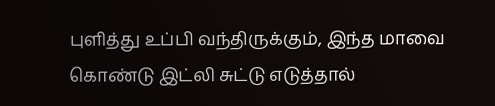புளித்து உப்பி வந்திருக்கும், இந்த மாவை கொண்டு இட்லி சுட்டு எடுத்தால்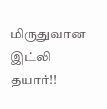மிருதுவான இட்லி தயார்!!